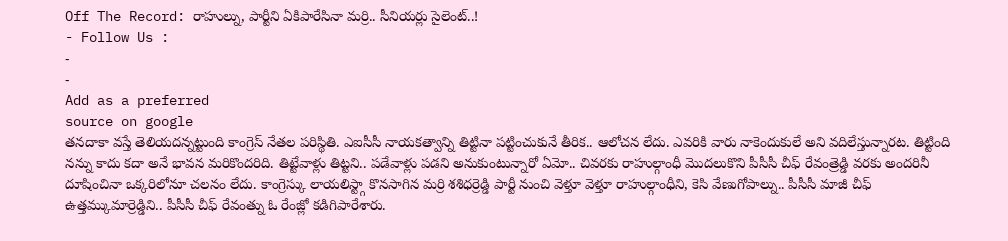Off The Record: రాహుల్ను, పార్టీని ఏకిపారేసినా మర్రి.. సీనియర్లు సైలెంట్..!
- Follow Us :
-
-
Add as a preferred
source on google
తనదాకా వస్తే తెలియదన్నట్టుంది కాంగ్రెస్ నేతల పరిస్థితి. ఎఐసీసీ నాయకత్వాన్ని తిట్టినా పట్టించుకునే తీరిక.. ఆలోచన లేదు. ఎవరికి వారు నాకెందుకులే అని వదిలేస్తున్నారట. తిట్టింది నన్ను కాదు కదా అనే భావన మరికొందరిది. తిట్టేవాళ్లు తిట్టని.. పడేవాళ్లు పడని అనుకుంటున్నారో ఏమో.. చివరకు రాహుల్గాంధీ మొదలుకొని పీసీసీ చీఫ్ రేవంత్రెడ్డి వరకు అందరినీ దూషించినా ఒక్కరిలోనూ చలనం లేదు. కాంగ్రెస్కు లాయలిస్ట్గా కొనసాగిన మర్రి శశిధర్రెడ్డి పార్టీ నుంచి వెళ్తూ వెళ్తూ రాహుల్గాంధీని, కెసి వేణుగోపాల్ను.. పీసీసీ మాజీ చీఫ్ ఉత్తమ్కుమార్రెడ్డిని.. పీసీసీ చీఫ్ రేవంత్ను ఓ రేంజ్లో కడిగిపారేశారు.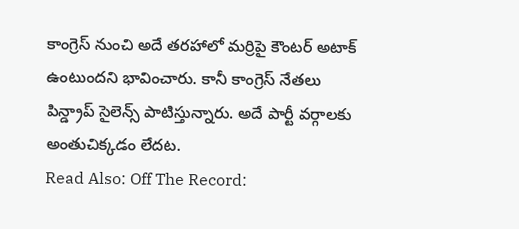కాంగ్రెస్ నుంచి అదే తరహాలో మర్రిపై కౌంటర్ అటాక్ ఉంటుందని భావించారు. కానీ కాంగ్రెస్ నేతలు పిన్డ్రాప్ సైలెన్స్ పాటిస్తున్నారు. అదే పార్టీ వర్గాలకు అంతుచిక్కడం లేదట.
Read Also: Off The Record: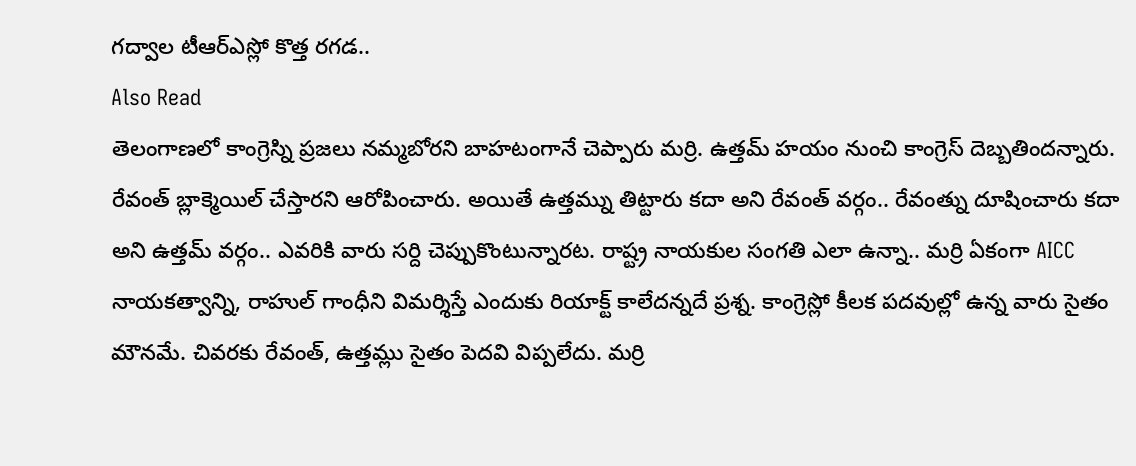గద్వాల టీఆర్ఎస్లో కొత్త రగడ..
Also Read
తెలంగాణలో కాంగ్రెస్ని ప్రజలు నమ్మబోరని బాహటంగానే చెప్పారు మర్రి. ఉత్తమ్ హయం నుంచి కాంగ్రెస్ దెబ్బతిందన్నారు. రేవంత్ బ్లాక్మెయిల్ చేస్తారని ఆరోపించారు. అయితే ఉత్తమ్ను తిట్టారు కదా అని రేవంత్ వర్గం.. రేవంత్ను దూషించారు కదా అని ఉత్తమ్ వర్గం.. ఎవరికి వారు సర్ది చెప్పుకొంటున్నారట. రాష్ట్ర నాయకుల సంగతి ఎలా ఉన్నా.. మర్రి ఏకంగా AICC నాయకత్వాన్ని, రాహుల్ గాంధీని విమర్శిస్తే ఎందుకు రియాక్ట్ కాలేదన్నదే ప్రశ్న. కాంగ్రెస్లో కీలక పదవుల్లో ఉన్న వారు సైతం మౌనమే. చివరకు రేవంత్, ఉత్తమ్లు సైతం పెదవి విప్పలేదు. మర్రి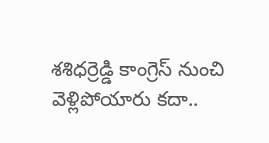శశిధర్రెడ్డి కాంగ్రెస్ నుంచి వెళ్లిపోయారు కదా..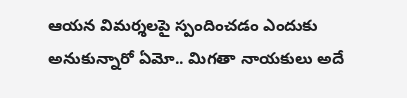ఆయన విమర్శలపై స్పందించడం ఎందుకు అనుకున్నారో ఏమో.. మిగతా నాయకులు అదే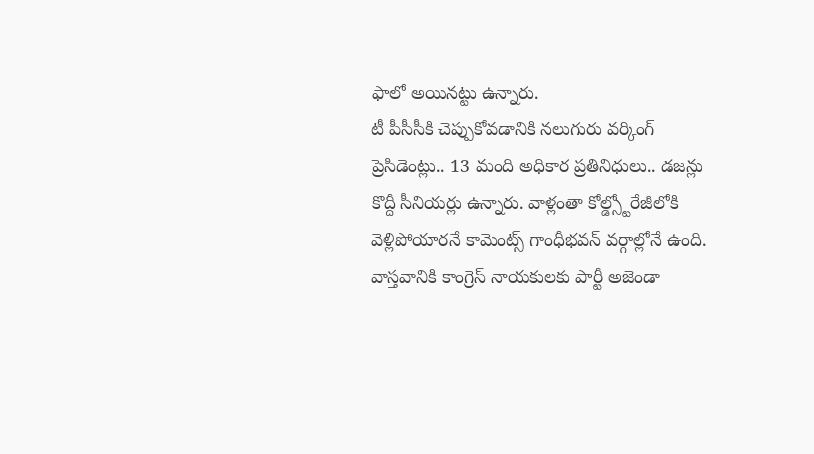ఫాలో అయినట్టు ఉన్నారు.
టీ పీసీసీకి చెప్పుకోవడానికి నలుగురు వర్కింగ్ ప్రెసిడెంట్లు.. 13 మంది అధికార ప్రతినిధులు.. డజన్లు కొద్దీ సీనియర్లు ఉన్నారు. వాళ్లంతా కోల్డ్స్టోరేజీలోకి వెళ్లిపోయారనే కామెంట్స్ గాంధీభవన్ వర్గాల్లోనే ఉంది. వాస్తవానికి కాంగ్రెస్ నాయకులకు పార్టీ అజెండా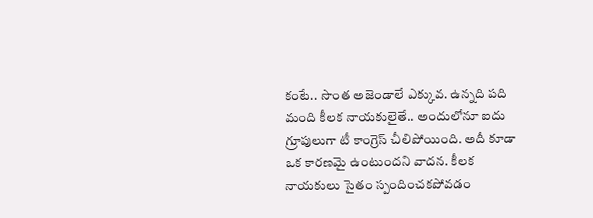కంటే.. సొంత అజెండాలే ఎక్కువ. ఉన్నది పది మంది కీలక నాయకులైతే.. అందులోనూ ఐదు గ్రూపులుగా టీ కాంగ్రెస్ చీలిపోయింది. అదీ కూడా ఒక కారణమై ఉంటుందని వాదన. కీలక నాయకులు సైతం స్పందించకపోవడం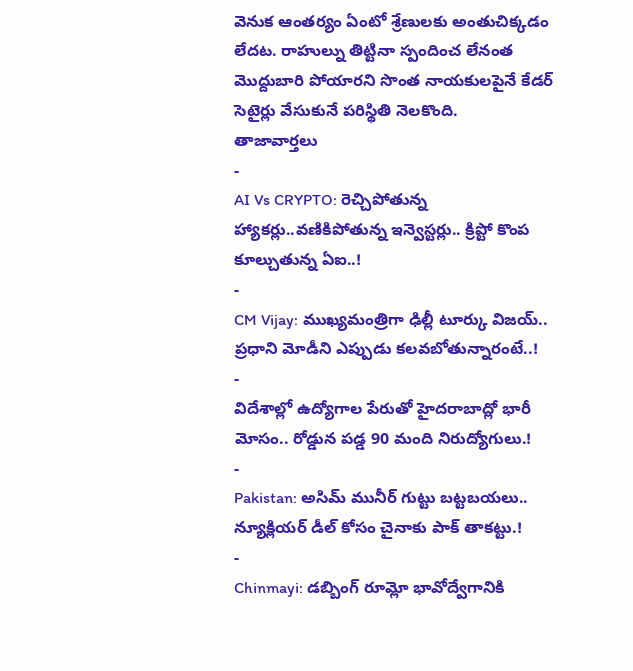వెనుక ఆంతర్యం ఏంటో శ్రేణులకు అంతుచిక్కడం లేదట. రాహుల్ను తిట్టినా స్పందించ లేనంత మొద్దుబారి పోయారని సొంత నాయకులపైనే కేడర్ సెటైర్లు వేసుకునే పరిస్థితి నెలకొంది.
తాజావార్తలు
-
AI Vs CRYPTO: రెచ్చిపోతున్న హ్యాకర్లు..వణికిపోతున్న ఇన్వెస్టర్లు.. క్రిప్టో కొంప కూల్చుతున్న ఏఐ..!
-
CM Vijay: ముఖ్యమంత్రిగా ఢిల్లీ టూర్కు విజయ్.. ప్రధాని మోడీని ఎప్పుడు కలవబోతున్నారంటే..!
-
విదేశాల్లో ఉద్యోగాల పేరుతో హైదరాబాద్లో భారీ మోసం.. రోడ్డున పడ్డ 90 మంది నిరుద్యోగులు.!
-
Pakistan: అసిమ్ మునీర్ గుట్టు బట్టబయలు.. న్యూక్లియర్ డీల్ కోసం చైనాకు పాక్ తాకట్టు.!
-
Chinmayi: డబ్బింగ్ రూమ్లో భావోద్వేగానికి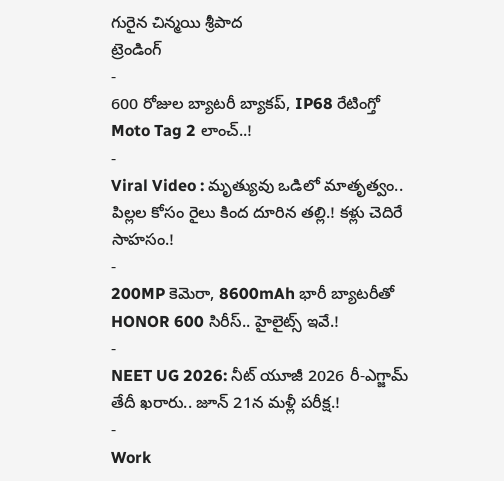గురైన చిన్మయి శ్రీపాద
ట్రెండింగ్
-
600 రోజుల బ్యాటరీ బ్యాకప్, IP68 రేటింగ్తో Moto Tag 2 లాంచ్..!
-
Viral Video : మృత్యువు ఒడిలో మాతృత్వం.. పిల్లల కోసం రైలు కింద దూరిన తల్లి.! కళ్లు చెదిరే సాహసం.!
-
200MP కెమెరా, 8600mAh భారీ బ్యాటరీతో HONOR 600 సిరీస్.. హైలైట్స్ ఇవే.!
-
NEET UG 2026: నీట్ యూజీ 2026 రీ-ఎగ్జామ్ తేదీ ఖరారు.. జూన్ 21న మళ్లీ పరీక్ష.!
-
Work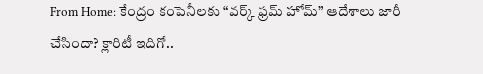From Home: కేంద్రం కంపెనీలకు “వర్క్ ఫ్రమ్ హోమ్” ఆదేశాలు జారీ చేసిందా? క్లారిటీ ఇదిగో..